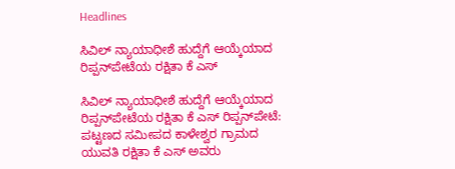Headlines

ಸಿವಿಲ್ ನ್ಯಾಯಾಧೀಶೆ ಹುದ್ದೆಗೆ ಆಯ್ಕೆಯಾದ ರಿಪ್ಪನ್‌ಪೇಟೆಯ ರಕ್ಷಿತಾ ಕೆ ಎಸ್

ಸಿವಿಲ್ ನ್ಯಾಯಾಧೀಶೆ ಹುದ್ದೆಗೆ ಆಯ್ಕೆಯಾದ ರಿಪ್ಪನ್‌ಪೇಟೆಯ ರಕ್ಷಿತಾ ಕೆ ಎಸ್ ರಿಪ್ಪನ್‌ಪೇಟೆ: ಪಟ್ಟಣದ ಸಮೀಪದ ಕಾಳೇಶ್ವರ ಗ್ರಾಮದ ಯುವತಿ ರಕ್ಷಿತಾ ಕೆ ಎಸ್ ಅವರು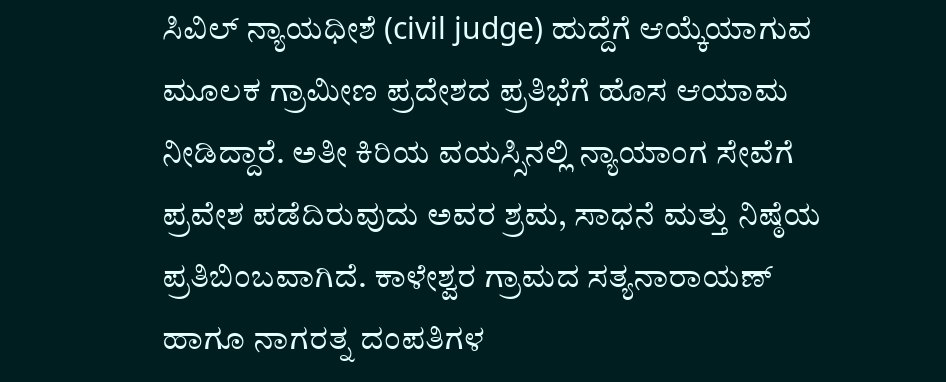ಸಿವಿಲ್ ನ್ಯಾಯಧೀಶೆ (civil judge) ಹುದ್ದೆಗೆ ಆಯ್ಕೆಯಾಗುವ ಮೂಲಕ ಗ್ರಾಮೀಣ ಪ್ರದೇಶದ ಪ್ರತಿಭೆಗೆ ಹೊಸ ಆಯಾಮ ನೀಡಿದ್ದಾರೆ. ಅತೀ ಕಿರಿಯ ವಯಸ್ಸಿನಲ್ಲಿ ನ್ಯಾಯಾಂಗ ಸೇವೆಗೆ ಪ್ರವೇಶ ಪಡೆದಿರುವುದು ಅವರ ಶ್ರಮ, ಸಾಧನೆ ಮತ್ತು ನಿಷ್ಠೆಯ ಪ್ರತಿಬಿಂಬವಾಗಿದೆ. ಕಾಳೇಶ್ವರ ಗ್ರಾಮದ ಸತ್ಯನಾರಾಯಣ್ ಹಾಗೂ ನಾಗರತ್ನ ದಂಪತಿಗಳ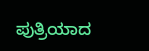ಪುತ್ರಿಯಾದ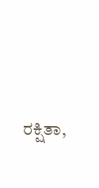ರಕ್ಷಿತಾ,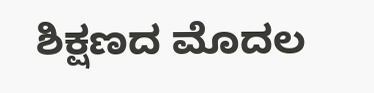ಶಿಕ್ಷಣದ ಮೊದಲ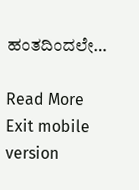ಹಂತದಿಂದಲೇ…

Read More
Exit mobile version